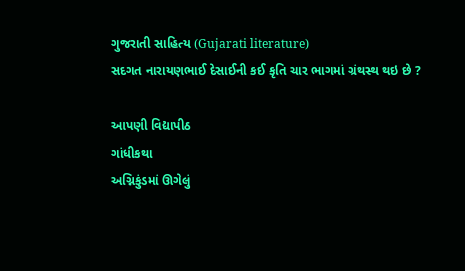ગુજરાતી સાહિત્ય (Gujarati literature)
સદગત નારાયણભાઈ દેસાઈની કઈ કૃતિ ચાર ભાગમાં ગ્રંથસ્થ થઇ છે ?

આપણી વિદ્યાપીઠ
ગાંધીકથા
અગ્નિકુંડમાં ઊગેલું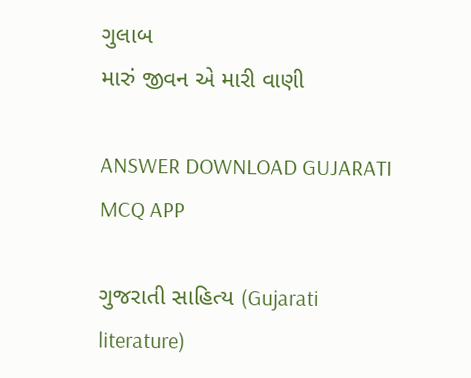ગુલાબ
મારું જીવન એ મારી વાણી

ANSWER DOWNLOAD GUJARATI MCQ APP

ગુજરાતી સાહિત્ય (Gujarati literature)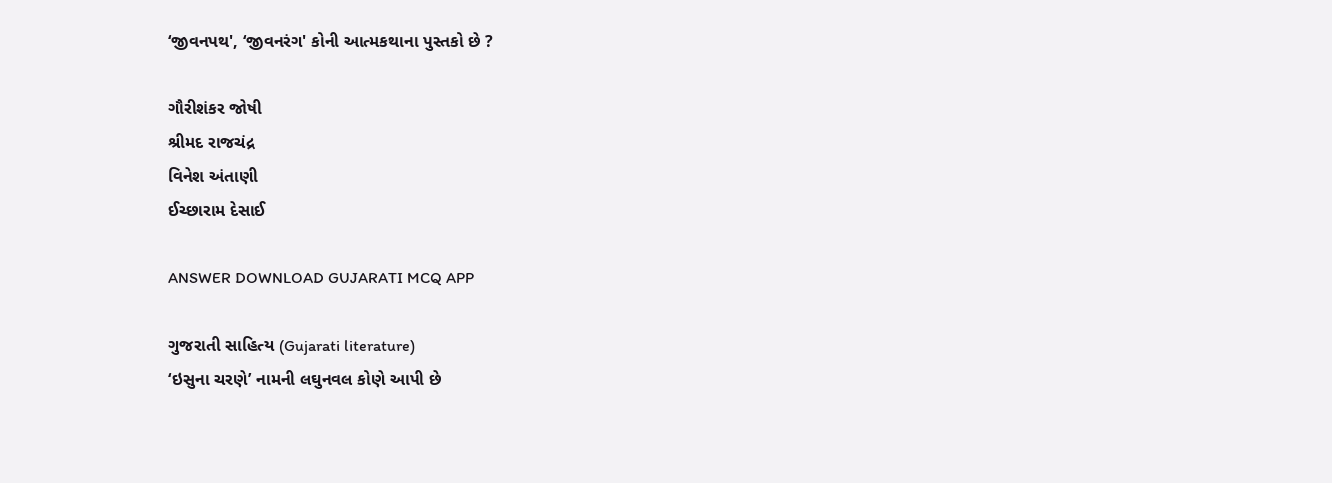‘જીવનપથ', ‘જીવનરંગ' કોની આત્મકથાના પુસ્તકો છે ?

ગૌરીશંકર જોષી
શ્રીમદ રાજચંદ્ર
વિનેશ અંતાણી
ઈચ્છારામ દેસાઈ

ANSWER DOWNLOAD GUJARATI MCQ APP

ગુજરાતી સાહિત્ય (Gujarati literature)
‘ઇસુના ચરણે’ નામની લઘુનવલ કોણે આપી છે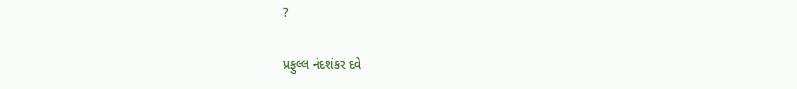?

પ્રફુલ્લ નંદશંકર દવે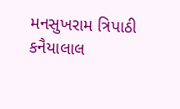મનસુખરામ ત્રિપાઠી
કનૈયાલાલ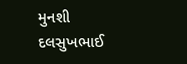મુનશી
દલસુખભાઈ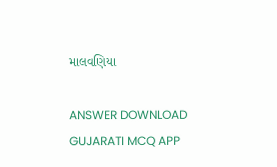માલવણિયા

ANSWER DOWNLOAD GUJARATI MCQ APP